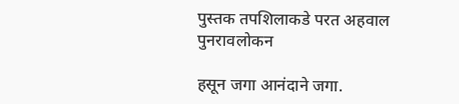पुस्तक तपशिलाकडे परत अहवाल पुनरावलोकन

हसून जगा आनंदाने जगा.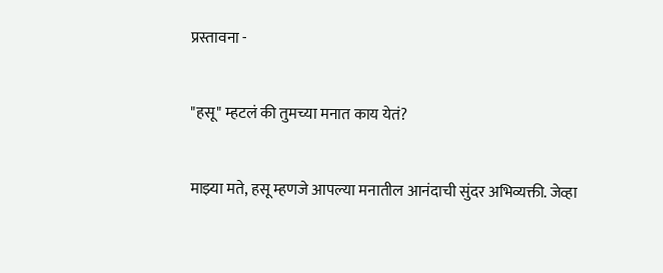प्रस्तावना -


"हसू" म्हटलं की तुमच्या मनात काय येतं?


माझ्या मते, हसू म्हणजे आपल्या मनातील आनंदाची सुंदर अभिव्यक्ती. जेव्हा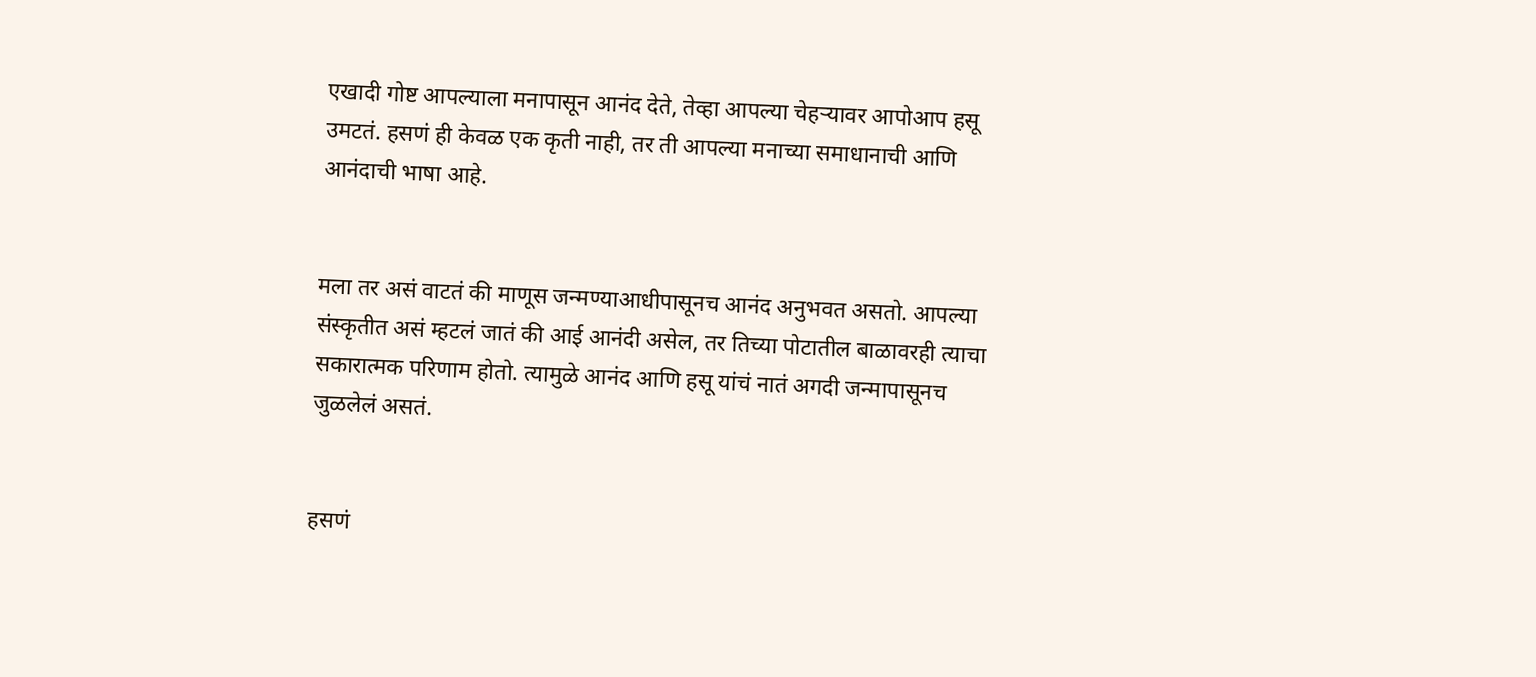एखादी गोष्ट आपल्याला मनापासून आनंद देते, तेव्हा आपल्या चेहऱ्यावर आपोआप हसू उमटतं. हसणं ही केवळ एक कृती नाही, तर ती आपल्या मनाच्या समाधानाची आणि आनंदाची भाषा आहे.


मला तर असं वाटतं की माणूस जन्मण्याआधीपासूनच आनंद अनुभवत असतो. आपल्या संस्कृतीत असं म्हटलं जातं की आई आनंदी असेल, तर तिच्या पोटातील बाळावरही त्याचा सकारात्मक परिणाम होतो. त्यामुळे आनंद आणि हसू यांचं नातं अगदी जन्मापासूनच जुळलेलं असतं.


हसणं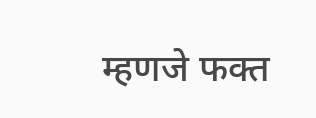म्हणजे फक्त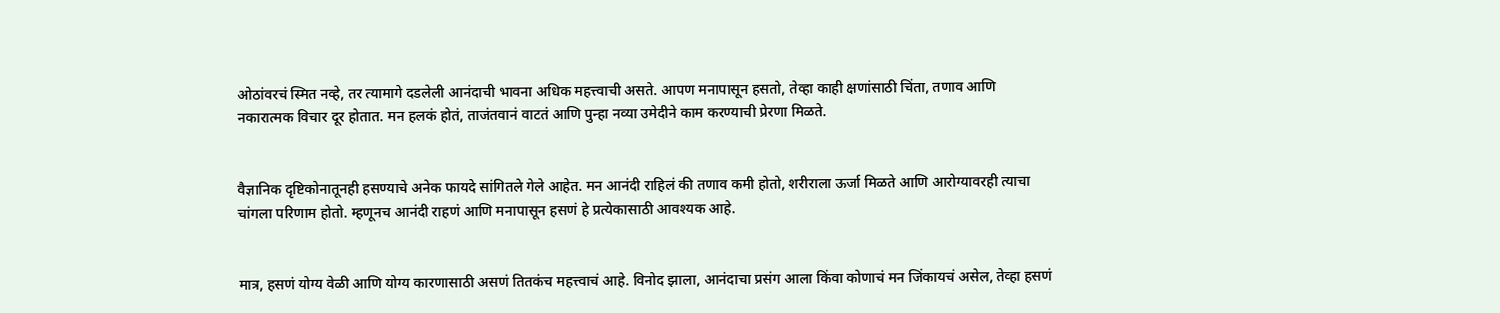ओठांवरचं स्मित नव्हे, तर त्यामागे दडलेली आनंदाची भावना अधिक महत्त्वाची असते. आपण मनापासून हसतो, तेव्हा काही क्षणांसाठी चिंता, तणाव आणि नकारात्मक विचार दूर होतात. मन हलकं होतं, ताजंतवानं वाटतं आणि पुन्हा नव्या उमेदीने काम करण्याची प्रेरणा मिळते.


वैज्ञानिक दृष्टिकोनातूनही हसण्याचे अनेक फायदे सांगितले गेले आहेत. मन आनंदी राहिलं की तणाव कमी होतो, शरीराला ऊर्जा मिळते आणि आरोग्यावरही त्याचा चांगला परिणाम होतो. म्हणूनच आनंदी राहणं आणि मनापासून हसणं हे प्रत्येकासाठी आवश्यक आहे.


मात्र, हसणं योग्य वेळी आणि योग्य कारणासाठी असणं तितकंच महत्त्वाचं आहे. विनोद झाला, आनंदाचा प्रसंग आला किंवा कोणाचं मन जिंकायचं असेल, तेव्हा हसणं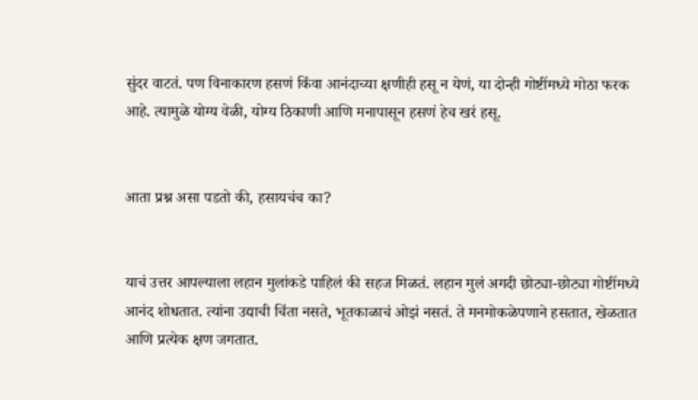सुंदर वाटतं. पण विनाकारण हसणं किंवा आनंदाच्या क्षणीही हसू न येणं, या दोन्ही गोष्टींमध्ये मोठा फरक आहे. त्यामुळे योग्य वेळी, योग्य ठिकाणी आणि मनापासून हसणं हेच खरं हसू.


आता प्रश्न असा पडतो की, हसायचंच का?


याचं उत्तर आपल्याला लहान मुलांकडे पाहिलं की सहज मिळतं. लहान मुलं अगदी छोट्या-छोट्या गोष्टींमध्ये आनंद शोधतात. त्यांना उद्याची चिंता नसते, भूतकाळाचं ओझं नसतं. ते मनमोकळेपणाने हसतात, खेळतात आणि प्रत्येक क्षण जगतात.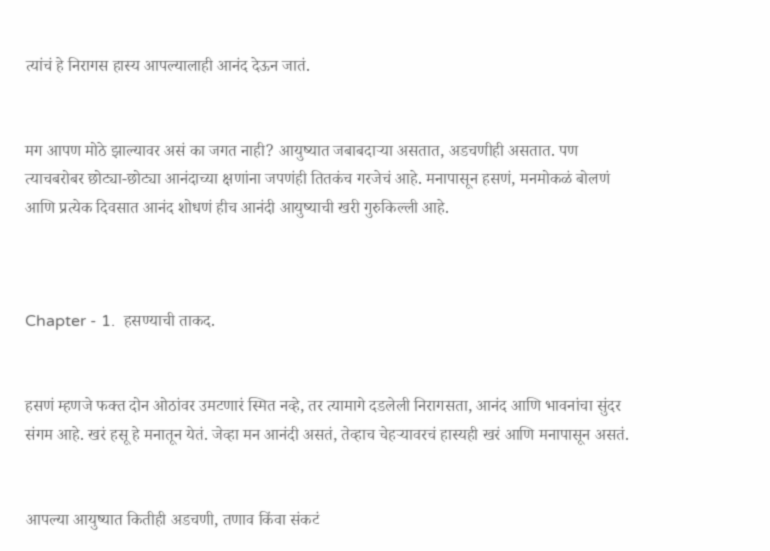त्यांचं हे निरागस हास्य आपल्यालाही आनंद देऊन जातं.


मग आपण मोठे झाल्यावर असं का जगत नाही? आयुष्यात जबाबदाऱ्या असतात, अडचणीही असतात. पण त्याचबरोबर छोट्या-छोट्या आनंदाच्या क्षणांना जपणंही तितकंच गरजेचं आहे. मनापासून हसणं, मनमोकळं बोलणं आणि प्रत्येक दिवसात आनंद शोधणं हीच आनंदी आयुष्याची खरी गुरुकिल्ली आहे.



Chapter - 1.  हसण्याची ताकद.


हसणं म्हणजे फक्त दोन ओठांवर उमटणारं स्मित नव्हे, तर त्यामागे दडलेली निरागसता, आनंद आणि भावनांचा सुंदर संगम आहे. खरं हसू हे मनातून येतं. जेव्हा मन आनंदी असतं, तेव्हाच चेहऱ्यावरचं हास्यही खरं आणि मनापासून असतं.


आपल्या आयुष्यात कितीही अडचणी, तणाव किंवा संकटं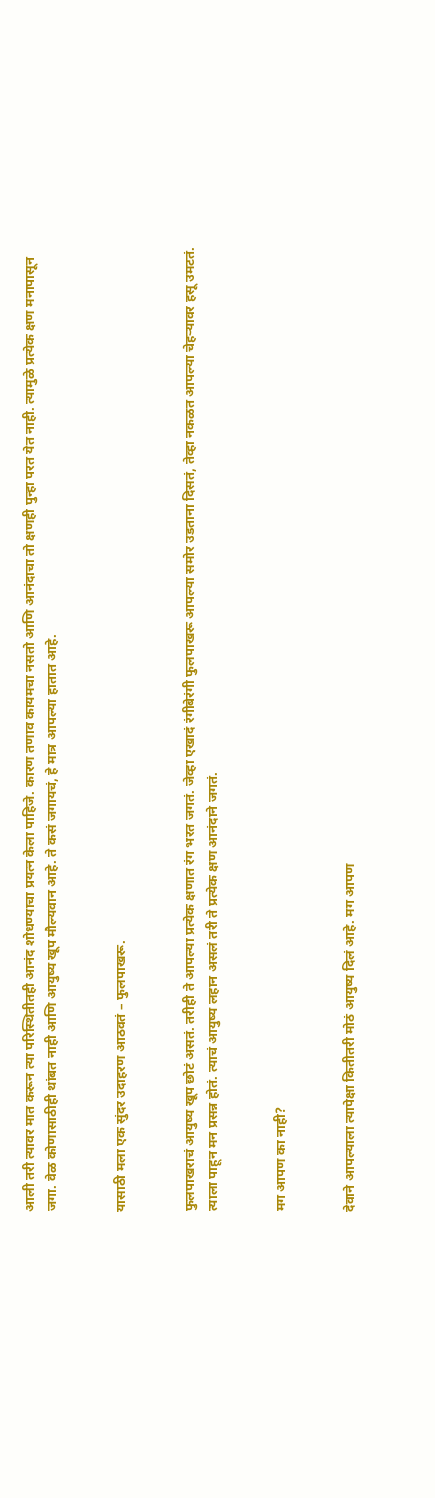आली तरी त्यावर मात करून त्या परिस्थितीतही आनंद शोधण्याचा प्रयत्न केला पाहिजे. कारण तणाव कायमचा नसतो आणि आनंदाचा तो क्षणही पुन्हा परत येत नाही. त्यामुळे प्रत्येक क्षण मनापासून जगा. वेळ कोणासाठीही थांबत नाही आणि आयुष्य खूप मौल्यवान आहे. ते कसं जगायचं, हे मात्र आपल्या हातात आहे.


यासाठी मला एक सुंदर उदाहरण आठवतं – फुलपाखरू.


फुलपाखराचं आयुष्य खूप छोटं असतं. तरीही ते आपल्या प्रत्येक क्षणात रंग भरत जगतं. जेव्हा एखादं रंगीबेरंगी फुलपाखरू आपल्या समोर उडताना दिसतं, तेव्हा नकळत आपल्या चेहऱ्यावर हसू उमटतं. त्याला पाहून मन प्रसन्न होतं. त्याचं आयुष्य लहान असलं तरी ते प्रत्येक क्षण आनंदाने जगतं.


मग आपण का नाही?


देवाने आपल्याला त्यापेक्षा कितीतरी मोठं आयुष्य दिलं आहे. मग आपण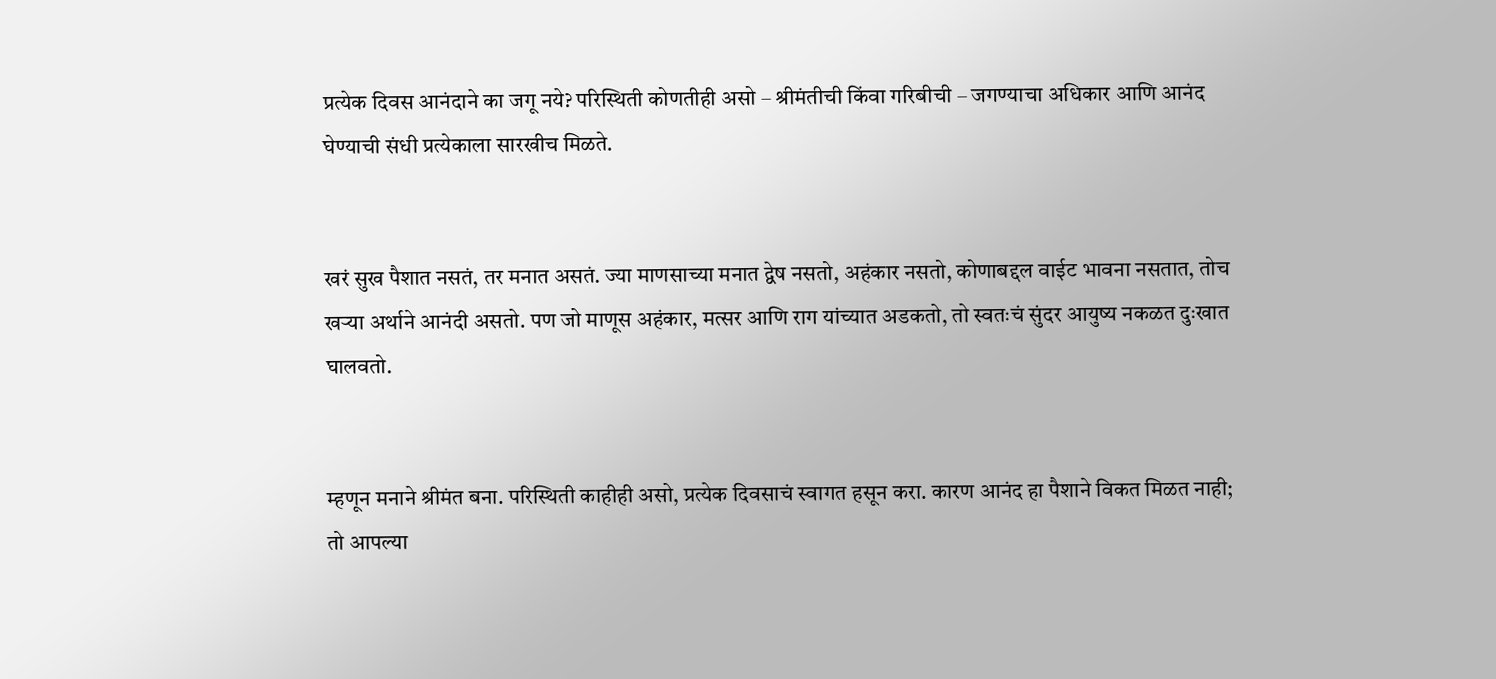प्रत्येक दिवस आनंदाने का जगू नये? परिस्थिती कोणतीही असो – श्रीमंतीची किंवा गरिबीची – जगण्याचा अधिकार आणि आनंद घेण्याची संधी प्रत्येकाला सारखीच मिळते.


खरं सुख पैशात नसतं, तर मनात असतं. ज्या माणसाच्या मनात द्वेष नसतो, अहंकार नसतो, कोणाबद्दल वाईट भावना नसतात, तोच खऱ्या अर्थाने आनंदी असतो. पण जो माणूस अहंकार, मत्सर आणि राग यांच्यात अडकतो, तो स्वतःचं सुंदर आयुष्य नकळत दुःखात घालवतो.


म्हणून मनाने श्रीमंत बना. परिस्थिती काहीही असो, प्रत्येक दिवसाचं स्वागत हसून करा. कारण आनंद हा पैशाने विकत मिळत नाही; तो आपल्या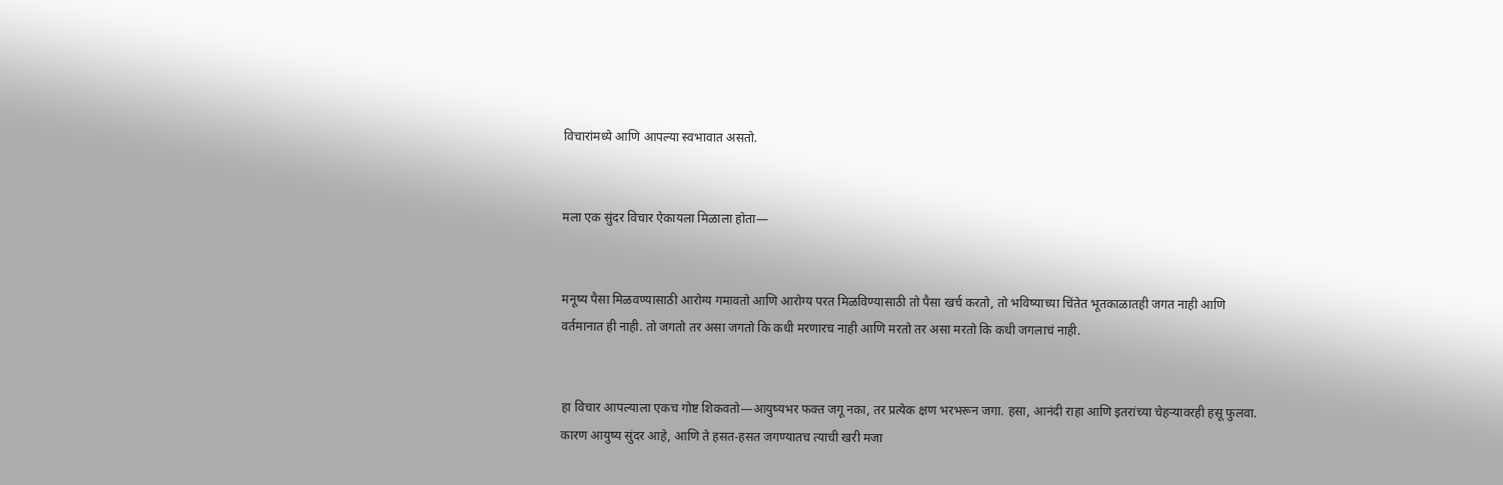विचारांमध्ये आणि आपल्या स्वभावात असतो.


मला एक सुंदर विचार ऐकायला मिळाला होता—


मनूष्य पैसा मिळवण्यासाठी आरोग्य गमावतो आणि आरोग्य परत मिळविण्यासाठी तो पैसा खर्च करतो, तो भविष्याच्या चिंतेत भूतकाळातही जगत नाही आणि वर्तमानात ही नाही. तो जगतो तर असा जगतो कि कधी मरणारच नाही आणि मरतो तर असा मरतो कि कधी जगलाचं नाही.


हा विचार आपल्याला एकच गोष्ट शिकवतो—आयुष्यभर फक्त जगू नका, तर प्रत्येक क्षण भरभरून जगा. हसा, आनंदी राहा आणि इतरांच्या चेहऱ्यावरही हसू फुलवा. कारण आयुष्य सुंदर आहे, आणि ते हसत-हसत जगण्यातच त्याची खरी मजा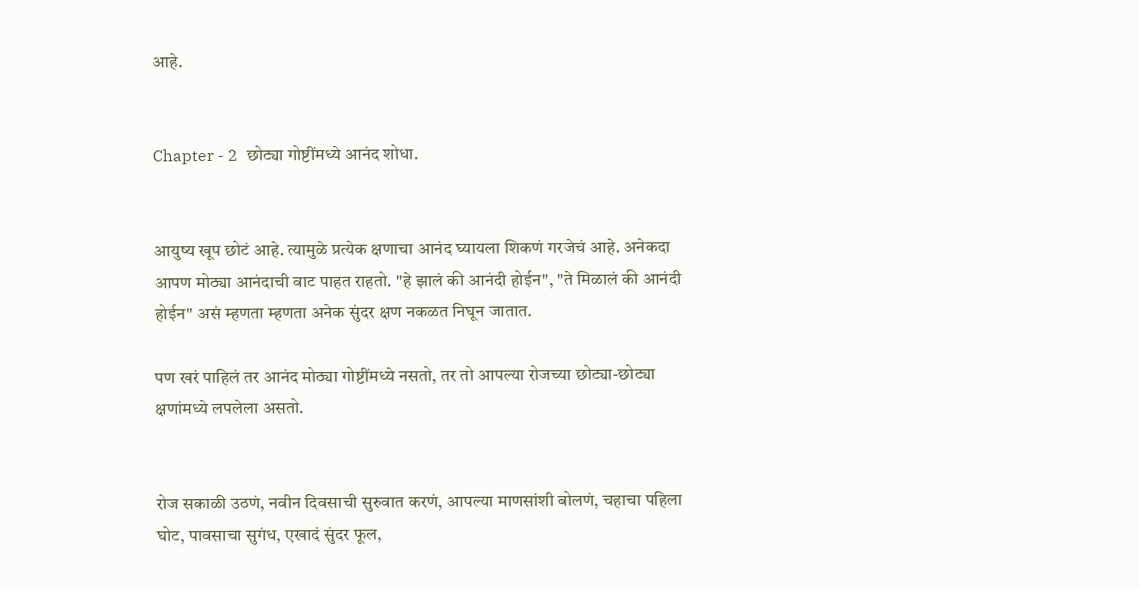आहे.


Chapter - 2  छोट्या गोष्टींमध्ये आनंद शोधा.


आयुष्य खूप छोटं आहे. त्यामुळे प्रत्येक क्षणाचा आनंद घ्यायला शिकणं गरजेचं आहे. अनेकदा आपण मोठ्या आनंदाची वाट पाहत राहतो. "हे झालं की आनंदी होईन", "ते मिळालं की आनंदी होईन" असं म्हणता म्हणता अनेक सुंदर क्षण नकळत निघून जातात.

पण खरं पाहिलं तर आनंद मोठ्या गोष्टींमध्ये नसतो, तर तो आपल्या रोजच्या छोट्या-छोट्या क्षणांमध्ये लपलेला असतो.


रोज सकाळी उठणं, नवीन दिवसाची सुरुवात करणं, आपल्या माणसांशी बोलणं, चहाचा पहिला घोट, पावसाचा सुगंध, एखादं सुंदर फूल,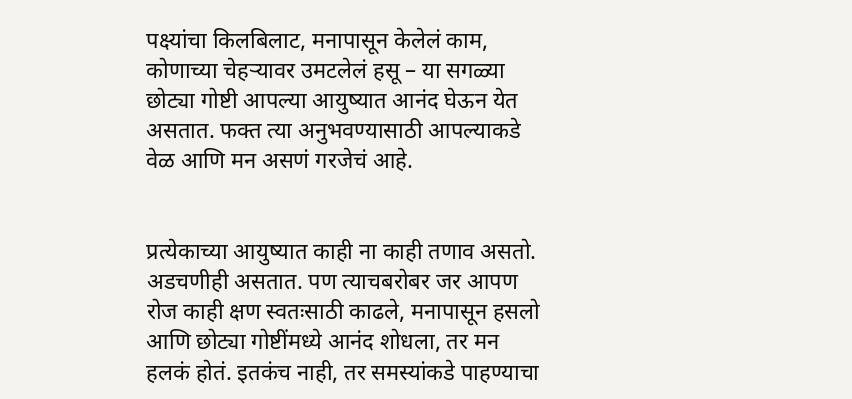पक्ष्यांचा किलबिलाट, मनापासून केलेलं काम, कोणाच्या चेहऱ्यावर उमटलेलं हसू – या सगळ्या छोट्या गोष्टी आपल्या आयुष्यात आनंद घेऊन येत असतात. फक्त त्या अनुभवण्यासाठी आपल्याकडे वेळ आणि मन असणं गरजेचं आहे.


प्रत्येकाच्या आयुष्यात काही ना काही तणाव असतो. अडचणीही असतात. पण त्याचबरोबर जर आपण रोज काही क्षण स्वतःसाठी काढले, मनापासून हसलो आणि छोट्या गोष्टींमध्ये आनंद शोधला, तर मन हलकं होतं. इतकंच नाही, तर समस्यांकडे पाहण्याचा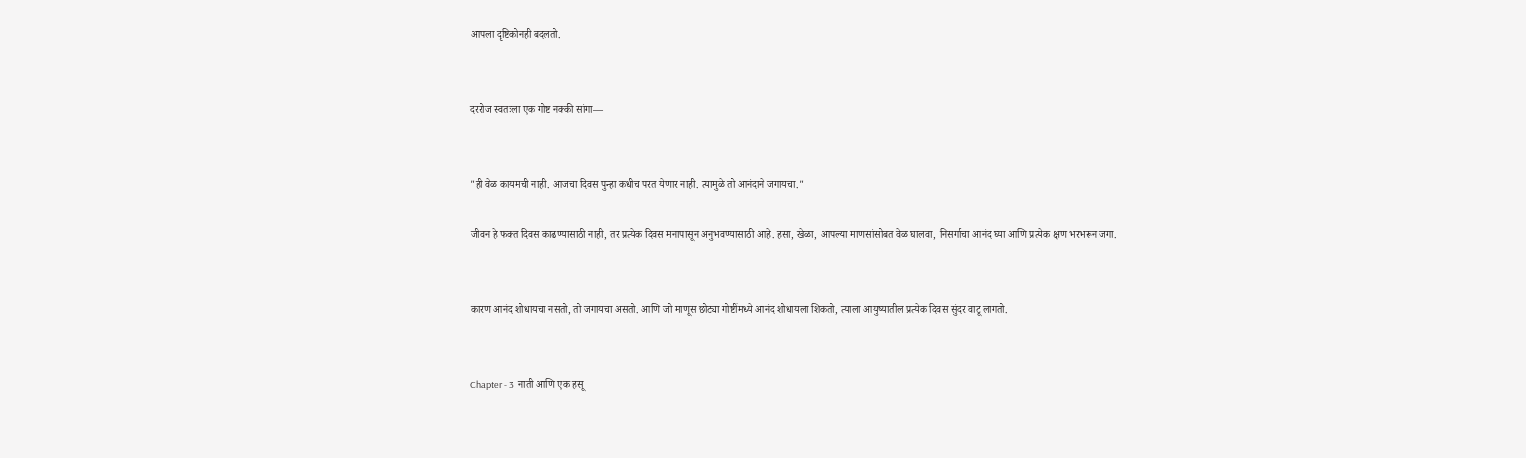आपला दृष्टिकोनही बदलतो.


दररोज स्वतःला एक गोष्ट नक्की सांगा—


"ही वेळ कायमची नाही. आजचा दिवस पुन्हा कधीच परत येणार नाही. त्यामुळे तो आनंदाने जगायचा."

जीवन हे फक्त दिवस काढण्यासाठी नाही, तर प्रत्येक दिवस मनापासून अनुभवण्यासाठी आहे. हसा, खेळा, आपल्या माणसांसोबत वेळ घालवा, निसर्गाचा आनंद घ्या आणि प्रत्येक क्षण भरभरून जगा.


कारण आनंद शोधायचा नसतो, तो जगायचा असतो. आणि जो माणूस छोट्या गोष्टींमध्ये आनंद शोधायला शिकतो, त्याला आयुष्यातील प्रत्येक दिवस सुंदर वाटू लागतो.


Chapter - 3  नाती आणि एक हसू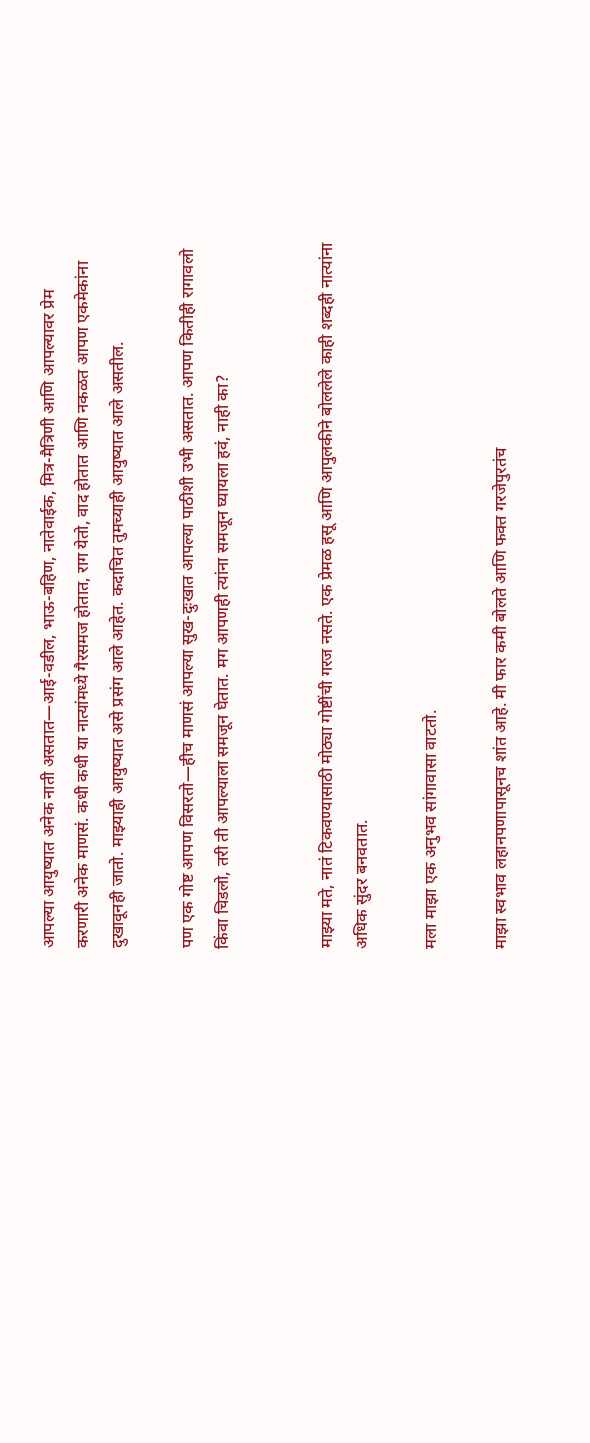आपल्या आयुष्यात अनेक नाती असतात—आई-वडील, भाऊ-बहिण, नातेवाईक, मित्र-मैत्रिणी आणि आपल्यावर प्रेम करणारी अनेक माणसं. कधी कधी या नात्यांमध्ये गैरसमज होतात, राग येतो, वाद होतात आणि नकळत आपण एकमेकांना दुखावूनही जातो. माझ्याही आयुष्यात असे प्रसंग आले आहेत. कदाचित तुमच्याही आयुष्यात आले असतील.

पण एक गोष्ट आपण विसरतो—हीच माणसं आपल्या सुख-दुःखात आपल्या पाठीशी उभी असतात. आपण कितीही रागावलो किंवा चिडलो, तरी ती आपल्याला समजून घेतात. मग आपणही त्यांना समजून घ्यायला हवं, नाही का?


माझ्या मते, नातं टिकवण्यासाठी मोठ्या गोष्टींची गरज नसते. एक प्रेमळ हसू आणि आपुलकीने बोललेले काही शब्दही नात्यांना अधिक सुंदर बनवतात.

मला माझा एक अनुभव सांगावासा वाटतो.

माझा स्वभाव लहानपणापासूनच शांत आहे. मी फार कमी बोलते आणि फक्त गरजेपुरतंच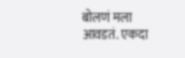बोलणं मला आवडतं. एकदा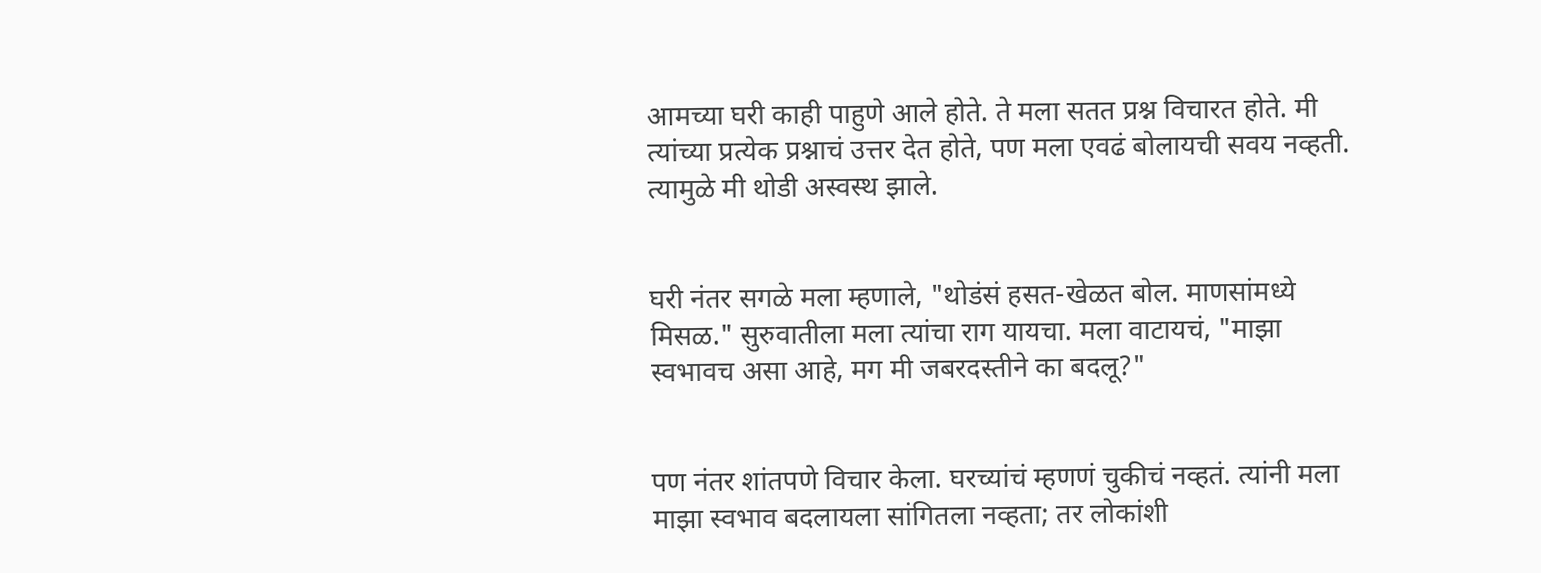आमच्या घरी काही पाहुणे आले होते. ते मला सतत प्रश्न विचारत होते. मी त्यांच्या प्रत्येक प्रश्नाचं उत्तर देत होते, पण मला एवढं बोलायची सवय नव्हती. त्यामुळे मी थोडी अस्वस्थ झाले.


घरी नंतर सगळे मला म्हणाले, "थोडंसं हसत-खेळत बोल. माणसांमध्ये मिसळ." सुरुवातीला मला त्यांचा राग यायचा. मला वाटायचं, "माझा स्वभावच असा आहे, मग मी जबरदस्तीने का बदलू?"


पण नंतर शांतपणे विचार केला. घरच्यांचं म्हणणं चुकीचं नव्हतं. त्यांनी मला माझा स्वभाव बदलायला सांगितला नव्हता; तर लोकांशी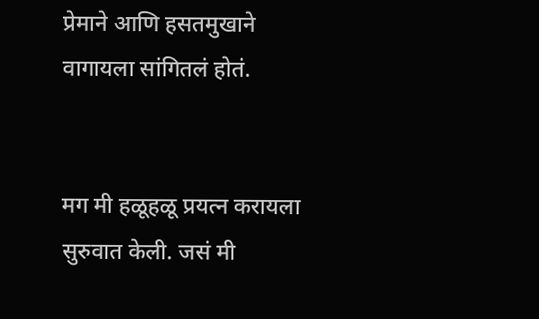प्रेमाने आणि हसतमुखाने वागायला सांगितलं होतं.


मग मी हळूहळू प्रयत्न करायला सुरुवात केली. जसं मी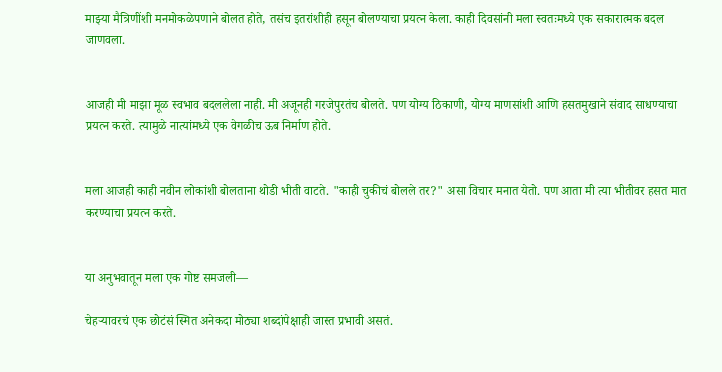माझ्या मैत्रिणींशी मनमोकळेपणाने बोलत होते, तसंच इतरांशीही हसून बोलण्याचा प्रयत्न केला. काही दिवसांनी मला स्वतःमध्ये एक सकारात्मक बदल जाणवला.


आजही मी माझा मूळ स्वभाव बदललेला नाही. मी अजूनही गरजेपुरतंच बोलते. पण योग्य ठिकाणी, योग्य माणसांशी आणि हसतमुखाने संवाद साधण्याचा प्रयत्न करते. त्यामुळे नात्यांमध्ये एक वेगळीच ऊब निर्माण होते.


मला आजही काही नवीन लोकांशी बोलताना थोडी भीती वाटते. "काही चुकीचं बोलले तर?" असा विचार मनात येतो. पण आता मी त्या भीतीवर हसत मात करण्याचा प्रयत्न करते.


या अनुभवातून मला एक गोष्ट समजली—

चेहऱ्यावरचं एक छोटंसं स्मित अनेकदा मोठ्या शब्दांपेक्षाही जास्त प्रभावी असतं.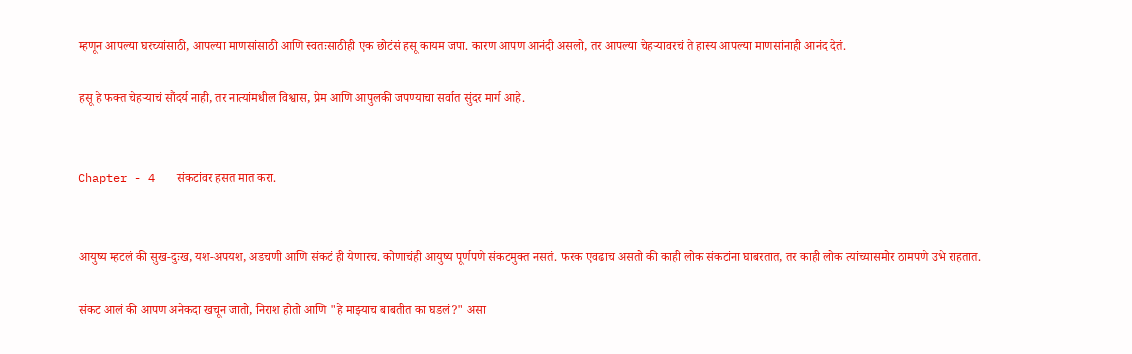म्हणून आपल्या घरच्यांसाठी, आपल्या माणसांसाठी आणि स्वतःसाठीही एक छोटंसं हसू कायम जपा. कारण आपण आनंदी असलो, तर आपल्या चेहऱ्यावरचं ते हास्य आपल्या माणसांनाही आनंद देतं.

हसू हे फक्त चेहऱ्याचं सौंदर्य नाही, तर नात्यांमधील विश्वास, प्रेम आणि आपुलकी जपण्याचा सर्वात सुंदर मार्ग आहे.


Chapter - 4   संकटांवर हसत मात करा.


आयुष्य म्हटलं की सुख-दुःख, यश-अपयश, अडचणी आणि संकटं ही येणारच. कोणाचंही आयुष्य पूर्णपणे संकटमुक्त नसतं. फरक एवढाच असतो की काही लोक संकटांना घाबरतात, तर काही लोक त्यांच्यासमोर ठामपणे उभे राहतात.

संकट आलं की आपण अनेकदा खचून जातो, निराश होतो आणि "हे माझ्याच बाबतीत का घडलं?" असा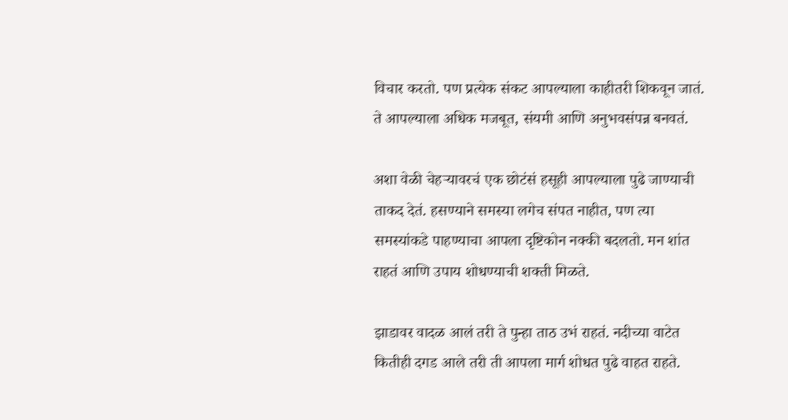विचार करतो. पण प्रत्येक संकट आपल्याला काहीतरी शिकवून जातं. ते आपल्याला अधिक मजबूत, संयमी आणि अनुभवसंपन्न बनवतं.

अशा वेळी चेहऱ्यावरचं एक छोटंसं हसूही आपल्याला पुढे जाण्याची ताकद देतं. हसण्याने समस्या लगेच संपत नाहीत, पण त्या समस्यांकडे पाहण्याचा आपला दृष्टिकोन नक्की बदलतो. मन शांत राहतं आणि उपाय शोधण्याची शक्ती मिळते.

झाडावर वादळ आलं तरी ते पुन्हा ताठ उभं राहतं. नदीच्या वाटेत कितीही दगड आले तरी ती आपला मार्ग शोधत पुढे वाहत राहते.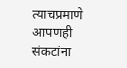त्याचप्रमाणे आपणही संकटांना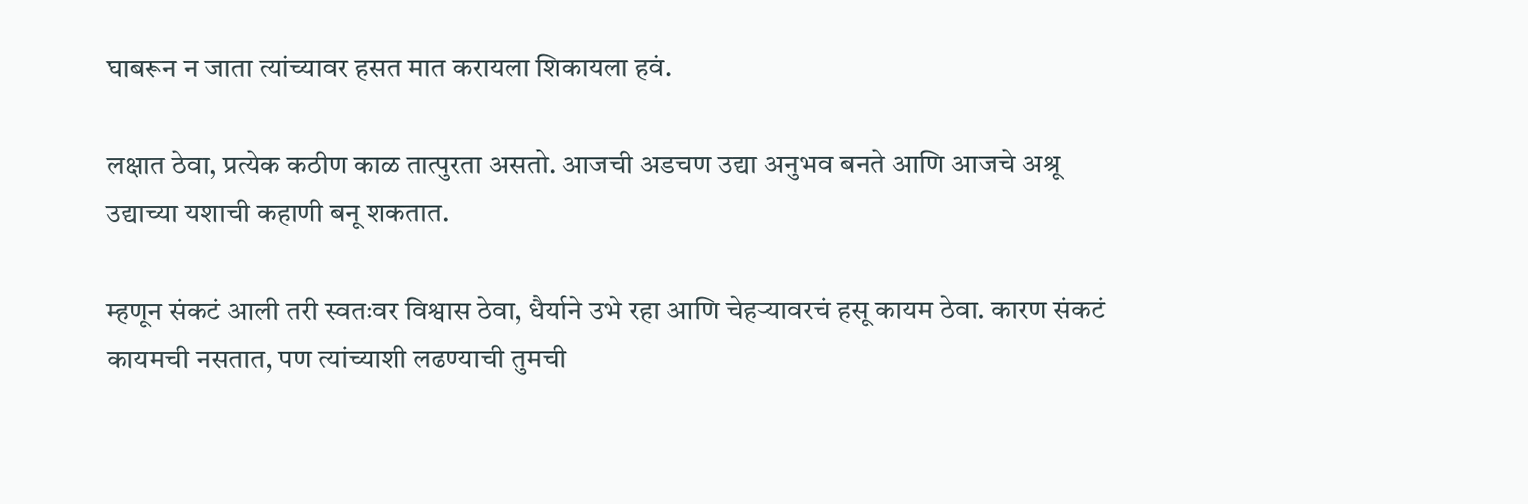घाबरून न जाता त्यांच्यावर हसत मात करायला शिकायला हवं.

लक्षात ठेवा, प्रत्येक कठीण काळ तात्पुरता असतो. आजची अडचण उद्या अनुभव बनते आणि आजचे अश्रू उद्याच्या यशाची कहाणी बनू शकतात.

म्हणून संकटं आली तरी स्वतःवर विश्वास ठेवा, धैर्याने उभे रहा आणि चेहऱ्यावरचं हसू कायम ठेवा. कारण संकटं कायमची नसतात, पण त्यांच्याशी लढण्याची तुमची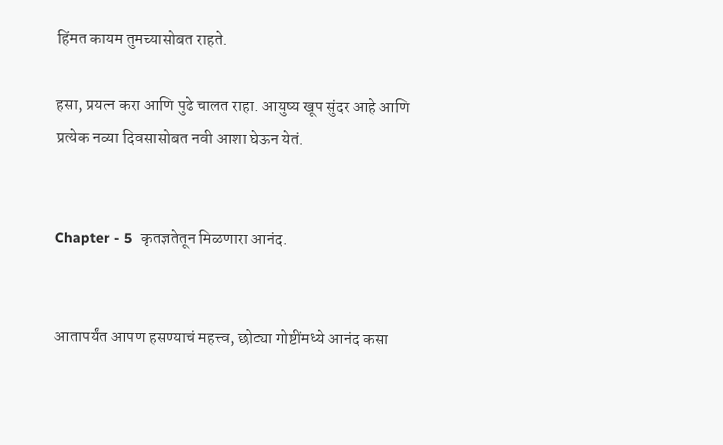हिंमत कायम तुमच्यासोबत राहते.

हसा, प्रयत्न करा आणि पुढे चालत राहा. आयुष्य खूप सुंदर आहे आणि प्रत्येक नव्या दिवसासोबत नवी आशा घेऊन येतं.


Chapter - 5  कृतज्ञतेतून मिळणारा आनंद.


आतापर्यंत आपण हसण्याचं महत्त्व, छोट्या गोष्टींमध्ये आनंद कसा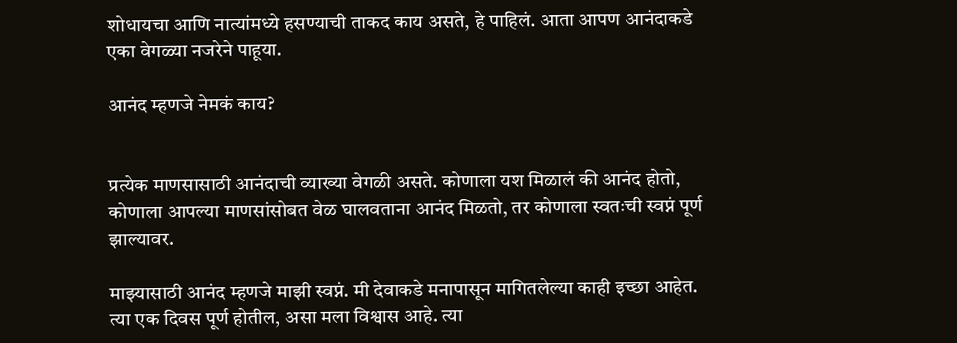शोधायचा आणि नात्यांमध्ये हसण्याची ताकद काय असते, हे पाहिलं. आता आपण आनंदाकडे एका वेगळ्या नजरेने पाहूया.

आनंद म्हणजे नेमकं काय?


प्रत्येक माणसासाठी आनंदाची व्याख्या वेगळी असते. कोणाला यश मिळालं की आनंद होतो, कोणाला आपल्या माणसांसोबत वेळ घालवताना आनंद मिळतो, तर कोणाला स्वतःची स्वप्नं पूर्ण झाल्यावर.

माझ्यासाठी आनंद म्हणजे माझी स्वप्नं. मी देवाकडे मनापासून मागितलेल्या काही इच्छा आहेत. त्या एक दिवस पूर्ण होतील, असा मला विश्वास आहे. त्या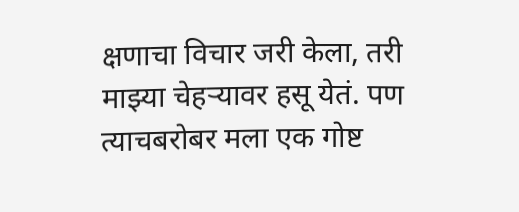क्षणाचा विचार जरी केला, तरी माझ्या चेहऱ्यावर हसू येतं. पण त्याचबरोबर मला एक गोष्ट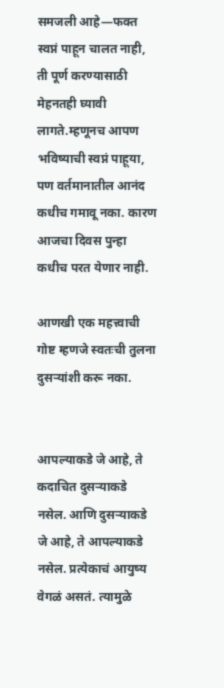समजली आहे—फक्त स्वप्नं पाहून चालत नाही, ती पूर्ण करण्यासाठी मेहनतही घ्यावी लागते.म्हणूनच आपण भविष्याची स्वप्नं पाहूया, पण वर्तमानातील आनंद कधीच गमावू नका. कारण आजचा दिवस पुन्हा कधीच परत येणार नाही.

आणखी एक महत्त्वाची गोष्ट म्हणजे स्वतःची तुलना दुसऱ्यांशी करू नका.


आपल्याकडे जे आहे, ते कदाचित दुसऱ्याकडे नसेल. आणि दुसऱ्याकडे जे आहे, ते आपल्याकडे नसेल. प्रत्येकाचं आयुष्य वेगळं असतं. त्यामुळे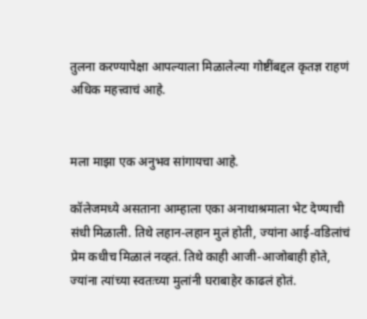तुलना करण्यापेक्षा आपल्याला मिळालेल्या गोष्टींबद्दल कृतज्ञ राहणं अधिक महत्त्वाचं आहे.


मला माझा एक अनुभव सांगायचा आहे.

कॉलेजमध्ये असताना आम्हाला एका अनाथाश्रमाला भेट देण्याची संधी मिळाली. तिथे लहान-लहान मुलं होती, ज्यांना आई-वडिलांचं प्रेम कधीच मिळालं नव्हतं. तिथे काही आजी-आजोबाही होते, ज्यांना त्यांच्या स्वतःच्या मुलांनी घराबाहेर काढलं होतं.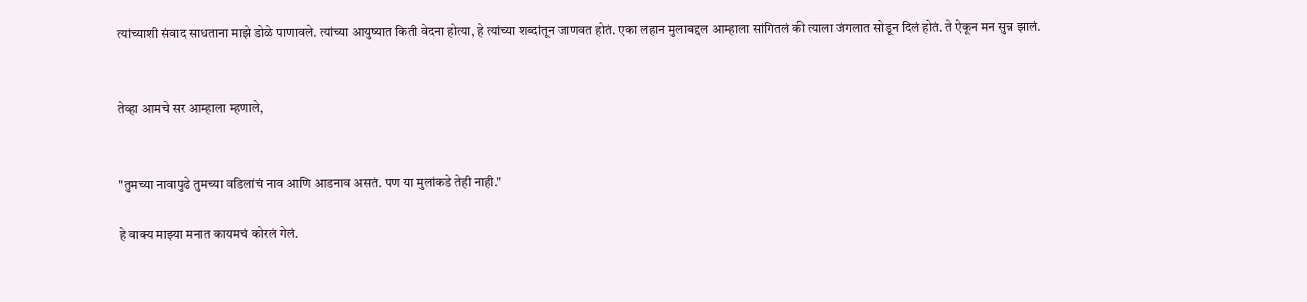त्यांच्याशी संवाद साधताना माझे डोळे पाणावले. त्यांच्या आयुष्यात किती वेदना होत्या, हे त्यांच्या शब्दांतून जाणवत होतं. एका लहान मुलाबद्दल आम्हाला सांगितलं की त्याला जंगलात सोडून दिलं होतं. ते ऐकून मन सुन्न झालं.


तेव्हा आमचे सर आम्हाला म्हणाले,


"तुमच्या नावापुढे तुमच्या वडिलांचं नाव आणि आडनाव असतं. पण या मुलांकडे तेही नाही."

हे वाक्य माझ्या मनात कायमचं कोरलं गेलं.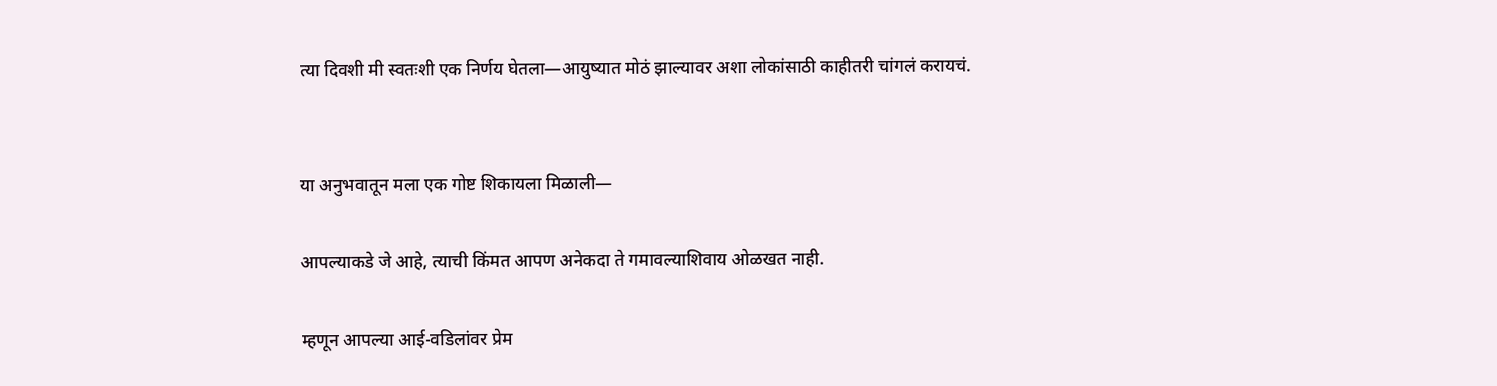त्या दिवशी मी स्वतःशी एक निर्णय घेतला—आयुष्यात मोठं झाल्यावर अशा लोकांसाठी काहीतरी चांगलं करायचं.


या अनुभवातून मला एक गोष्ट शिकायला मिळाली—

आपल्याकडे जे आहे, त्याची किंमत आपण अनेकदा ते गमावल्याशिवाय ओळखत नाही.

म्हणून आपल्या आई-वडिलांवर प्रेम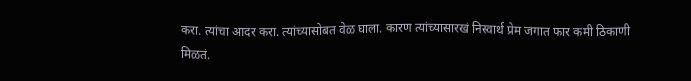करा. त्यांचा आदर करा. त्यांच्यासोबत वेळ घाला. कारण त्यांच्यासारखं निस्वार्थ प्रेम जगात फार कमी ठिकाणी मिळतं.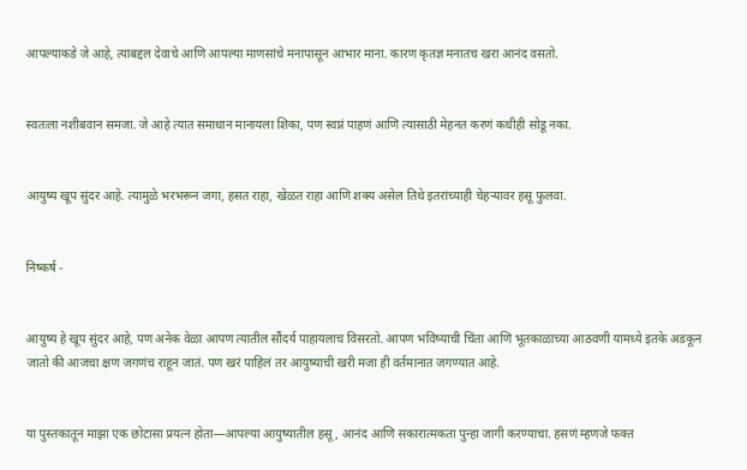आपल्याकडे जे आहे, त्याबद्दल देवाचे आणि आपल्या माणसांचे मनापासून आभार माना. कारण कृतज्ञ मनातच खरा आनंद वसतो.


स्वतःला नशीबवान समजा. जे आहे त्यात समाधान मानायला शिका, पण स्वप्नं पाहणं आणि त्यासाठी मेहनत करणं कधीही सोडू नका.


आयुष्य खूप सुंदर आहे. त्यामुळे भरभरून जगा, हसत राहा, खेळत राहा आणि शक्य असेल तिथे इतरांच्याही चेहऱ्यावर हसू फुलवा.


निष्कर्ष -


आयुष्य हे खूप सुंदर आहे, पण अनेक वेळा आपण त्यातील सौंदर्य पाहायलाच विसरतो. आपण भविष्याची चिंता आणि भूतकाळाच्या आठवणी यामध्ये इतके अडकून जातो की आजचा क्षण जगणंच राहून जातं. पण खरं पाहिलं तर आयुष्याची खरी मजा ही वर्तमानात जगण्यात आहे.


या पुस्तकातून माझा एक छोटासा प्रयत्न होता—आपल्या आयुष्यातील हसू, आनंद आणि सकारात्मकता पुन्हा जागी करण्याचा. हसणं म्हणजे फक्त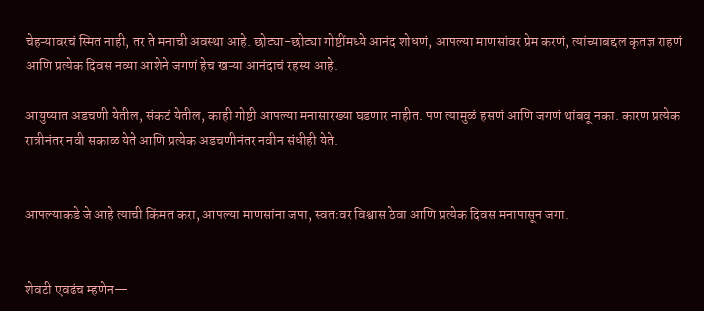चेहऱ्यावरचं स्मित नाही, तर ते मनाची अवस्था आहे. छोट्या-छोट्या गोष्टींमध्ये आनंद शोधणं, आपल्या माणसांवर प्रेम करणं, त्यांच्याबद्दल कृतज्ञ राहणं आणि प्रत्येक दिवस नव्या आशेने जगणं हेच खऱ्या आनंदाचं रहस्य आहे.

आयुष्यात अडचणी येतील, संकटं येतील, काही गोष्टी आपल्या मनासारख्या घडणार नाहीत. पण त्यामुळं हसणं आणि जगणं थांबवू नका. कारण प्रत्येक रात्रीनंतर नवी सकाळ येते आणि प्रत्येक अडचणीनंतर नवीन संधीही येते.


आपल्याकडे जे आहे त्याची किंमत करा, आपल्या माणसांना जपा, स्वतःवर विश्वास ठेवा आणि प्रत्येक दिवस मनापासून जगा.


शेवटी एवढंच म्हणेन—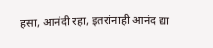हसा, आनंदी रहा, इतरांनाही आनंद द्या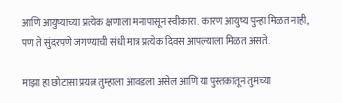आणि आयुष्याच्या प्रत्येक क्षणाला मनापासून स्वीकारा. कारण आयुष्य पुन्हा मिळत नाही, पण ते सुंदरपणे जगण्याची संधी मात्र प्रत्येक दिवस आपल्याला मिळत असते.

माझा हा छोटासा प्रयत्न तुम्हाला आवडला असेल आणि या पुस्तकातून तुमच्या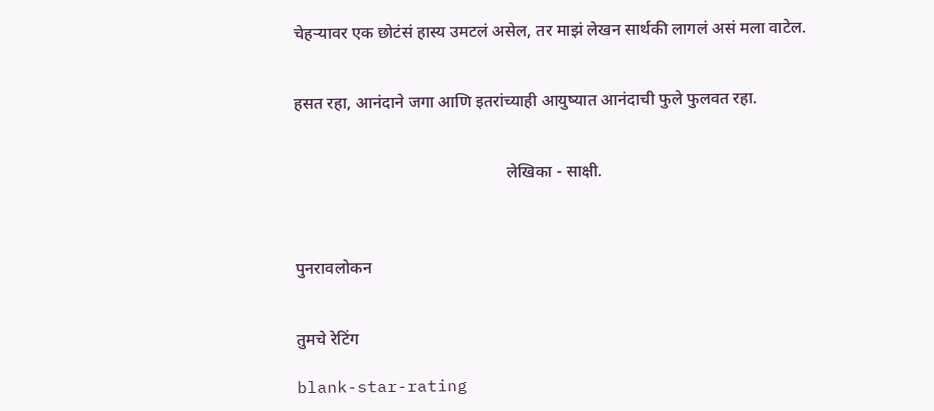चेहऱ्यावर एक छोटंसं हास्य उमटलं असेल, तर माझं लेखन सार्थकी लागलं असं मला वाटेल.


हसत रहा, आनंदाने जगा आणि इतरांच्याही आयुष्यात आनंदाची फुले फुलवत रहा.


                                                   लेखिका - साक्षी.



पुनरावलोकन


तुमचे रेटिंग

blank-star-rating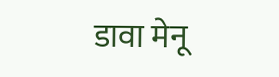डावा मेनू